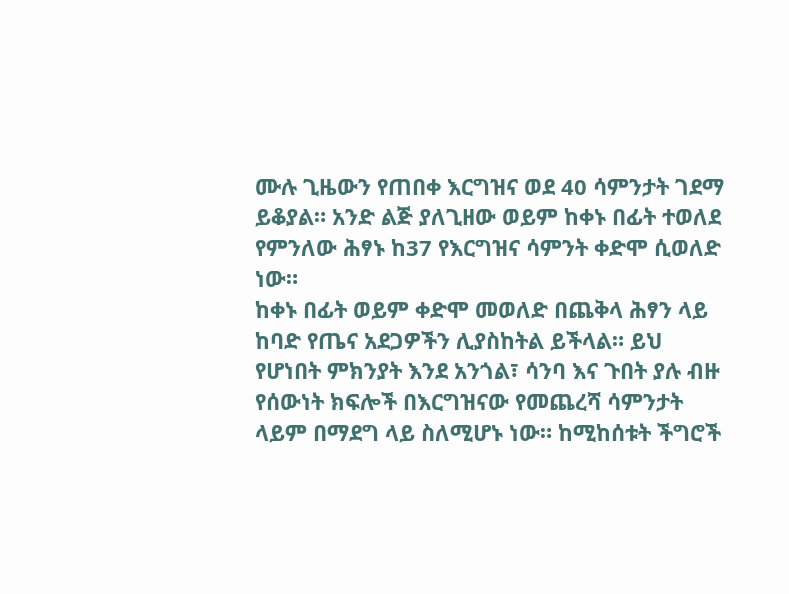ሙሉ ጊዜውን የጠበቀ እርግዝና ወደ 40 ሳምንታት ገደማ ይቆያል። አንድ ልጅ ያለጊዘው ወይም ከቀኑ በፊት ተወለደ የምንለው ሕፃኑ ከ37 የእርግዝና ሳምንት ቀድሞ ሲወለድ ነው።
ከቀኑ በፊት ወይም ቀድሞ መወለድ በጨቅላ ሕፃን ላይ ከባድ የጤና አደጋዎችን ሊያስከትል ይችላል። ይህ የሆነበት ምክንያት እንደ አንጎል፣ ሳንባ እና ጉበት ያሉ ብዙ የሰውነት ክፍሎች በእርግዝናው የመጨረሻ ሳምንታት ላይም በማደግ ላይ ስለሚሆኑ ነው። ከሚከሰቱት ችግሮች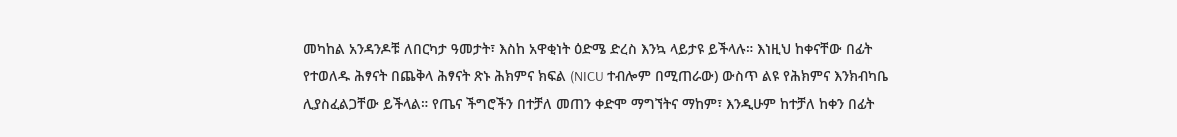መካከል አንዳንዶቹ ለበርካታ ዓመታት፣ እስከ አዋቂነት ዕድሜ ድረስ እንኳ ላይታዩ ይችላሉ። እነዚህ ከቀናቸው በፊት የተወለዱ ሕፃናት በጨቅላ ሕፃናት ጽኑ ሕክምና ክፍል (NICU ተብሎም በሚጠራው) ውስጥ ልዩ የሕክምና እንክብካቤ ሊያስፈልጋቸው ይችላል። የጤና ችግሮችን በተቻለ መጠን ቀድሞ ማግኘትና ማከም፣ እንዲሁም ከተቻለ ከቀን በፊት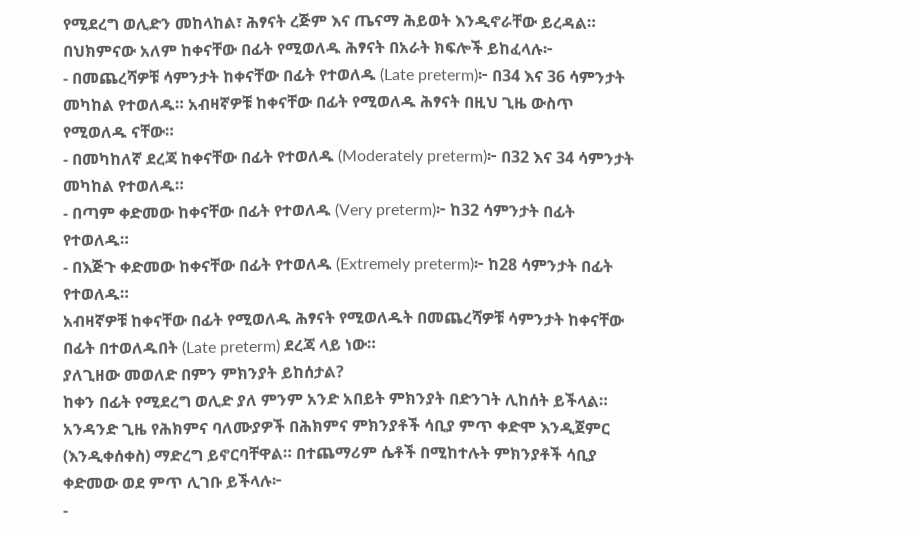የሚደረግ ወሊድን መከላከል፣ ሕፃናት ረጅም እና ጤናማ ሕይወት እንዲኖራቸው ይረዳል።
በህክምናው አለም ከቀናቸው በፊት የሚወለዱ ሕፃናት በአራት ክፍሎች ይከፈላሉ፦
- በመጨረሻዎቹ ሳምንታት ከቀናቸው በፊት የተወለዱ (Late preterm)፦ በ34 እና 36 ሳምንታት መካከል የተወለዱ። አብዛኛዎቹ ከቀናቸው በፊት የሚወለዱ ሕፃናት በዚህ ጊዜ ውስጥ የሚወለዱ ናቸው።
- በመካከለኛ ደረጃ ከቀናቸው በፊት የተወለዱ (Moderately preterm)፦ በ32 እና 34 ሳምንታት መካከል የተወለዱ።
- በጣም ቀድመው ከቀናቸው በፊት የተወለዱ (Very preterm)፦ ከ32 ሳምንታት በፊት የተወለዱ።
- በእጅጉ ቀድመው ከቀናቸው በፊት የተወለዱ (Extremely preterm)፦ ከ28 ሳምንታት በፊት የተወለዱ።
አብዛኛዎቹ ከቀናቸው በፊት የሚወለዱ ሕፃናት የሚወለዱት በመጨረሻዎቹ ሳምንታት ከቀናቸው በፊት በተወለዱበት (Late preterm) ደረጃ ላይ ነው።
ያለጊዘው መወለድ በምን ምክንያት ይከሰታል?
ከቀን በፊት የሚደረግ ወሊድ ያለ ምንም አንድ አበይት ምክንያት በድንገት ሊከሰት ይችላል። አንዳንድ ጊዜ የሕክምና ባለሙያዎች በሕክምና ምክንያቶች ሳቢያ ምጥ ቀድሞ እንዲጀምር (እንዲቀሰቀስ) ማድረግ ይኖርባቸዋል። በተጨማሪም ሴቶች በሚከተሉት ምክንያቶች ሳቢያ ቀድመው ወደ ምጥ ሊገቡ ይችላሉ፦
-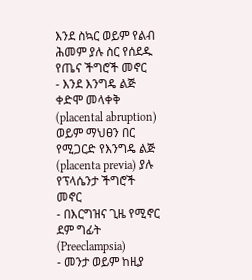እንደ ስኳር ወይም የልብ ሕመም ያሉ ስር የሰደዱ የጤና ችግሮች መኖር
- እንደ እንግዴ ልጅ ቀድሞ መላቀቅ (placental abruption) ወይም ማህፀን በር የሚጋርድ የእንግዴ ልጅ (placenta previa) ያሉ የፕላሴንታ ችግሮች መኖር
- በእርግዝና ጊዜ የሚኖር ደም ግፊት (Preeclampsia)
- መንታ ወይም ከዚያ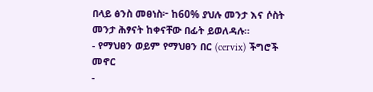በላይ ፅንስ መፀነስ፦ ከ60% ያህሉ መንታ እና ሶስት መንታ ሕፃናት ከቀናቸው በፊት ይወለዳሉ።
- የማህፀን ወይም የማህፀን በር (cervix) ችግሮች መኖር
-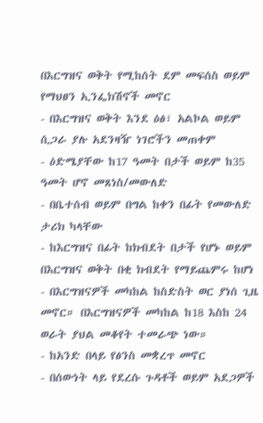በእርግዝና ወቅት የሚከሰት ደም መፍሰስ ወይም የማህፀን ኢንፌክሽኖች መኖር
- በእርግዝና ወቅት እንደ ዕፅ፣ አልኮል ወይም ሲጋራ ያሉ አደንዛዥ ነገሮችን መጠቀም
- ዕድሜያቸው ከ17 ዓመት በታች ወይም ከ35 ዓመት ሆኖ መጸነስ/መውለድ
- በቤተሰብ ወይም በግል ከቀን በፊት የመውለድ ታሪክ ካላቸው
- ከእርግዝና በፊት ከክብደት በታች የሆኑ ወይም በእርግዝና ወቅት በቂ ክብደት የማይጨምሩ ከሆነ
- በእርግዝናዎች መካከል ከስድስት ወር ያነሰ ጊዜ መኖር። በእርግዝናዎች መካከል ከ18 እስከ 24 ወራት ያህል መቆየት ተመራጭ ነው።
- ከአንድ በላይ የፅንስ መቋረጥ መኖር
- በሰውነት ላይ የደረሱ ጉዳቶች ወይም አደጋዎች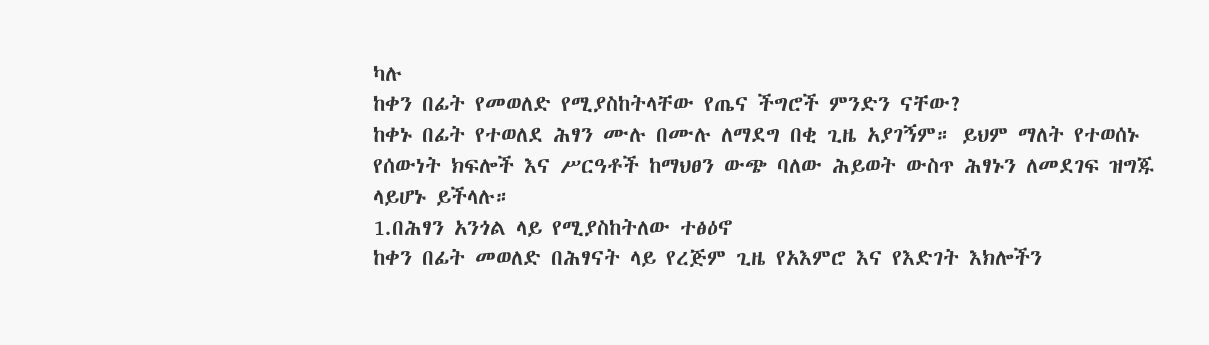ካሉ
ከቀን በፊት የመወለድ የሚያስከትላቸው የጤና ችግሮች ምንድን ናቸው?
ከቀኑ በፊት የተወለደ ሕፃን ሙሉ በሙሉ ለማደግ በቂ ጊዜ አያገኝም። ይህም ማለት የተወሰኑ የሰውነት ክፍሎች እና ሥርዓቶች ከማህፀን ውጭ ባለው ሕይወት ውስጥ ሕፃኑን ለመደገፍ ዝግጁ ላይሆኑ ይችላሉ።
1.በሕፃን አንጎል ላይ የሚያስከትለው ተፅዕኖ
ከቀን በፊት መወለድ በሕፃናት ላይ የረጅም ጊዜ የአእምሮ እና የእድገት እክሎችን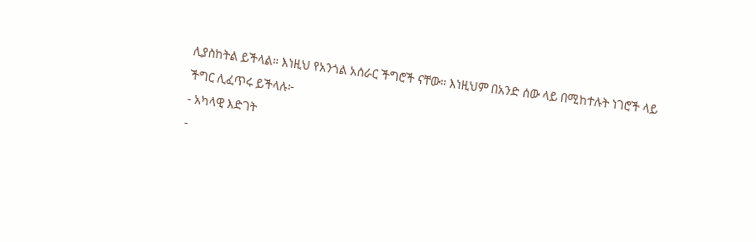ሊያስከትል ይችላል። እነዚህ የአንጎል አሰራር ችግሮች ናቸው። እነዚህም በአንድ ሰው ላይ በሚከተሉት ነገሮች ላይ ችግር ሊፈጥሩ ይችላሉ፦
- አካላዊ እድገት
-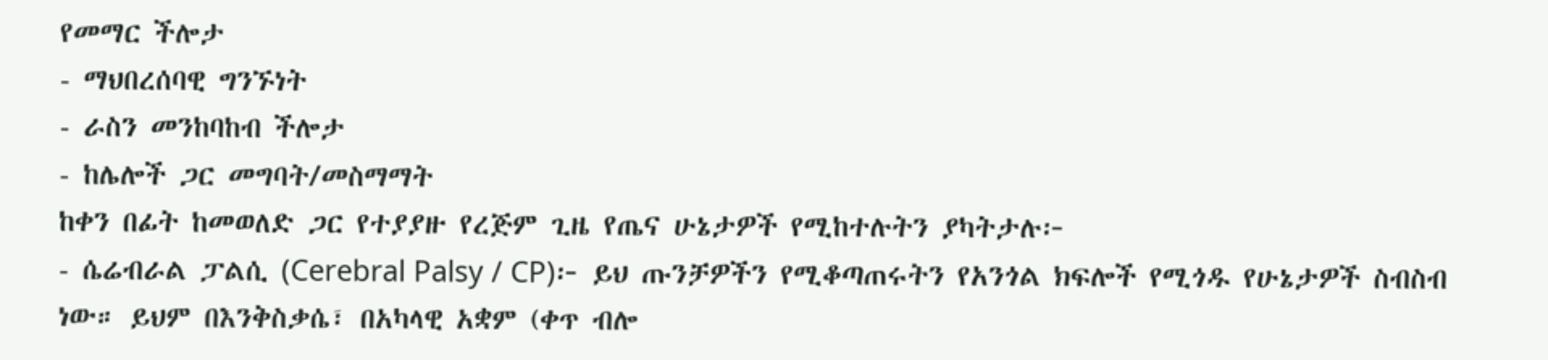የመማር ችሎታ
- ማህበረሰባዊ ግንኙነት
- ራስን መንከባከብ ችሎታ
- ከሌሎች ጋር መግባት/መስማማት
ከቀን በፊት ከመወለድ ጋር የተያያዙ የረጅም ጊዜ የጤና ሁኔታዎች የሚከተሉትን ያካትታሉ፦
- ሴሬብራል ፓልሲ (Cerebral Palsy / CP)፦ ይህ ጡንቻዎችን የሚቆጣጠሩትን የአንጎል ክፍሎች የሚጎዱ የሁኔታዎች ስብስብ ነው። ይህም በእንቅስቃሴ፣ በአካላዊ አቋም (ቀጥ ብሎ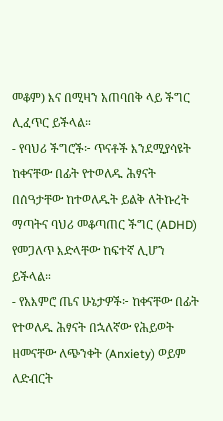መቆም) እና በሚዛን አጠባበቅ ላይ ችግር ሊፈጥር ይችላል።
- የባህሪ ችግሮች፦ ጥናቶች እንደሚያሳዩት ከቀናቸው በፊት የተወለዱ ሕፃናት በሰዓታቸው ከተወለዱት ይልቅ ለትኩረት ማጣትና ባህሪ መቆጣጠር ችግር (ADHD) የመጋለጥ እድላቸው ከፍተኛ ሊሆን ይችላል።
- የአእምሮ ጤና ሁኔታዎች፦ ከቀናቸው በፊት የተወለዱ ሕፃናት በኋለኛው የሕይወት ዘመናቸው ለጭንቀት (Anxiety) ወይም ለድብርት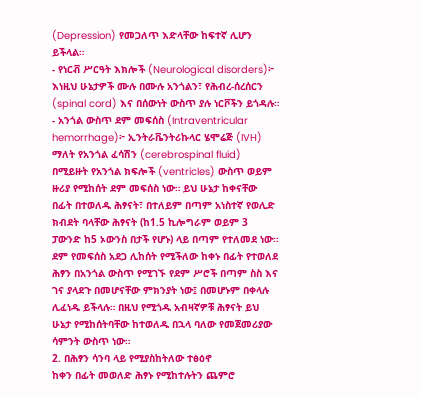(Depression) የመጋለጥ እድላቸው ከፍተኛ ሊሆን ይችላል።
- የነርቭ ሥርዓት እክሎች (Neurological disorders)፦ እነዚህ ሁኔታዎች ሙሉ በሙሉ አንጎልን፣ የሕብረ-ሰረሰርን (spinal cord) እና በሰውነት ውስጥ ያሉ ነርቮችን ይጎዳሉ።
- አንጎል ውስጥ ደም መፍሰስ (Intraventricular hemorrhage)፦ ኢንትራቬንትሪኩላር ሄሞሬጅ (IVH) ማለት የአንጎል ፈሳሽን (cerebrospinal fluid) በሚይዙት የአንጎል ክፍሎች (ventricles) ውስጥ ወይም ዙሪያ የሚከሰት ደም መፍሰስ ነው። ይህ ሁኔታ ከቀናቸው በፊት በተወለዱ ሕፃናት፣ በተለይም በጣም አነስተኛ የወሊድ ክብደት ባላቸው ሕፃናት (ከ1.5 ኪሎግራም ወይም 3 ፓውንድ ከ5 ኦውንስ በታች የሆኑ) ላይ በጣም የተለመደ ነው። ደም የመፍሰስ አደጋ ሊከሰት የሚችለው ከቀኑ በፊት የተወለደ ሕፃን በአንጎል ውስጥ የሚገኙ የደም ሥሮች በጣም ስስ እና ገና ያላደጉ በመሆናቸው ምክንያት ነው፤ በመሆኑም በቀላሉ ሊፈነዱ ይችላሉ። በዚህ የሚጎዱ አብዛኛዎቹ ሕፃናት ይህ ሁኔታ የሚከሰትባቸው ከተወለዱ በኋላ ባለው የመጀመሪያው ሳምንት ውስጥ ነው።
2. በሕፃን ሳንባ ላይ የሚያስከትለው ተፅዕኖ
ከቀን በፊት መወለድ ሕፃኑ የሚከተሉትን ጨምሮ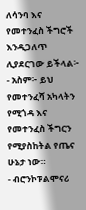ለሳንባ እና የመተንፈስ ችግሮች እንዲጋለጥ ሊያደርገው ይችላል፦
- አስም፦ ይህ የመተንፈሻ አካላትን የሚጎዳ እና የመተንፈስ ችግርን የሚያስከትል የጤና ሁኔታ ነው።
- ብሮንኮፑልሞናሪ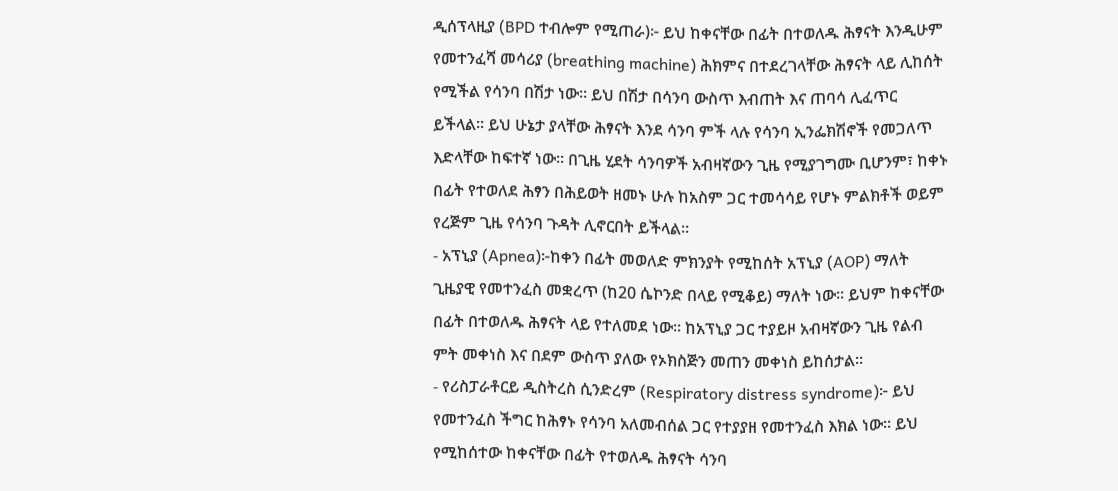ዲሰፕላዚያ (BPD ተብሎም የሚጠራ)፦ ይህ ከቀናቸው በፊት በተወለዱ ሕፃናት እንዲሁም የመተንፈሻ መሳሪያ (breathing machine) ሕክምና በተደረገላቸው ሕፃናት ላይ ሊከሰት የሚችል የሳንባ በሽታ ነው። ይህ በሽታ በሳንባ ውስጥ እብጠት እና ጠባሳ ሊፈጥር ይችላል። ይህ ሁኔታ ያላቸው ሕፃናት እንደ ሳንባ ምች ላሉ የሳንባ ኢንፌክሽኖች የመጋለጥ እድላቸው ከፍተኛ ነው። በጊዜ ሂደት ሳንባዎች አብዛኛውን ጊዜ የሚያገግሙ ቢሆንም፣ ከቀኑ በፊት የተወለደ ሕፃን በሕይወት ዘመኑ ሁሉ ከአስም ጋር ተመሳሳይ የሆኑ ምልክቶች ወይም የረጅም ጊዜ የሳንባ ጉዳት ሊኖርበት ይችላል።
- አፕኒያ (Apnea)፦ከቀን በፊት መወለድ ምክንያት የሚከሰት አፕኒያ (AOP) ማለት ጊዜያዊ የመተንፈስ መቋረጥ (ከ20 ሴኮንድ በላይ የሚቆይ) ማለት ነው። ይህም ከቀናቸው በፊት በተወለዱ ሕፃናት ላይ የተለመደ ነው። ከአፕኒያ ጋር ተያይዞ አብዛኛውን ጊዜ የልብ ምት መቀነስ እና በደም ውስጥ ያለው የኦክስጅን መጠን መቀነስ ይከሰታል።
- የሪስፓራቶርይ ዲስትረስ ሲንድረም (Respiratory distress syndrome)፦ ይህ የመተንፈስ ችግር ከሕፃኑ የሳንባ አለመብሰል ጋር የተያያዘ የመተንፈስ እክል ነው። ይህ የሚከሰተው ከቀናቸው በፊት የተወለዱ ሕፃናት ሳንባ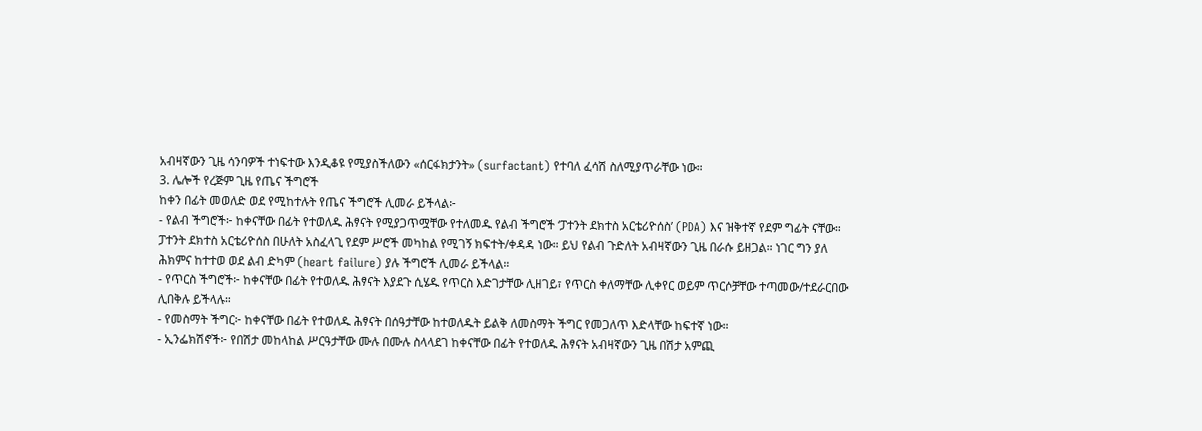አብዛኛውን ጊዜ ሳንባዎች ተነፍተው እንዲቆዩ የሚያስችለውን «ሰርፋክታንት» (surfactant) የተባለ ፈሳሽ ስለሚያጥራቸው ነው።
3. ሌሎች የረጅም ጊዜ የጤና ችግሮች
ከቀን በፊት መወለድ ወደ የሚከተሉት የጤና ችግሮች ሊመራ ይችላል፦
- የልብ ችግሮች፦ ከቀናቸው በፊት የተወለዱ ሕፃናት የሚያጋጥሟቸው የተለመዱ የልብ ችግሮች ‘ፓተንት ደክተስ አርቴሪዮሰስ’ (PDA) እና ዝቅተኛ የደም ግፊት ናቸው። ፓተንት ደክተስ አርቴሪዮሰስ በሁለት አስፈላጊ የደም ሥሮች መካከል የሚገኝ ክፍተት/ቀዳዳ ነው። ይህ የልብ ጉድለት አብዛኛውን ጊዜ በራሱ ይዘጋል። ነገር ግን ያለ ሕክምና ከተተወ ወደ ልብ ድካም (heart failure) ያሉ ችግሮች ሊመራ ይችላል።
- የጥርስ ችግሮች፦ ከቀናቸው በፊት የተወለዱ ሕፃናት እያደጉ ሲሄዱ የጥርስ እድገታቸው ሊዘገይ፣ የጥርስ ቀለማቸው ሊቀየር ወይም ጥርሶቻቸው ተጣመው/ተደራርበው ሊበቅሉ ይችላሉ።
- የመስማት ችግር፦ ከቀናቸው በፊት የተወለዱ ሕፃናት በሰዓታቸው ከተወለዱት ይልቅ ለመስማት ችግር የመጋለጥ እድላቸው ከፍተኛ ነው።
- ኢንፌክሽኖች፦ የበሽታ መከላከል ሥርዓታቸው ሙሉ በሙሉ ስላላደገ ከቀናቸው በፊት የተወለዱ ሕፃናት አብዛኛውን ጊዜ በሽታ አምጪ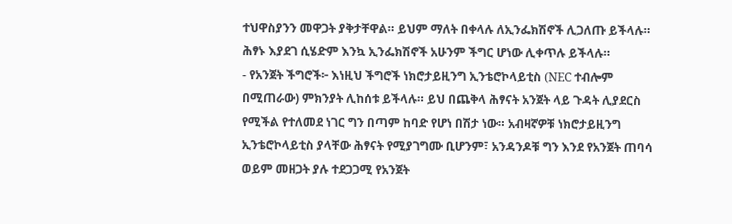ተህዋስያንን መዋጋት ያቅታቸዋል። ይህም ማለት በቀላሉ ለኢንፌክሽኖች ሊጋለጡ ይችላሉ። ሕፃኑ እያደገ ሲሄድም እንኳ ኢንፌክሽኖች አሁንም ችግር ሆነው ሊቀጥሉ ይችላሉ።
- የአንጀት ችግሮች፦ እነዚህ ችግሮች ነክሮታይዚንግ ኢንቴሮኮላይቲስ (NEC ተብሎም በሚጠራው) ምክንያት ሊከሰቱ ይችላሉ። ይህ በጨቅላ ሕፃናት አንጀት ላይ ጉዳት ሊያደርስ የሚችል የተለመደ ነገር ግን በጣም ከባድ የሆነ በሽታ ነው። አብዛኛዎቹ ነክሮታይዚንግ ኢንቴሮኮላይቲስ ያላቸው ሕፃናት የሚያገግሙ ቢሆንም፣ አንዳንዶቹ ግን እንደ የአንጀት ጠባሳ ወይም መዘጋት ያሉ ተደጋጋሚ የአንጀት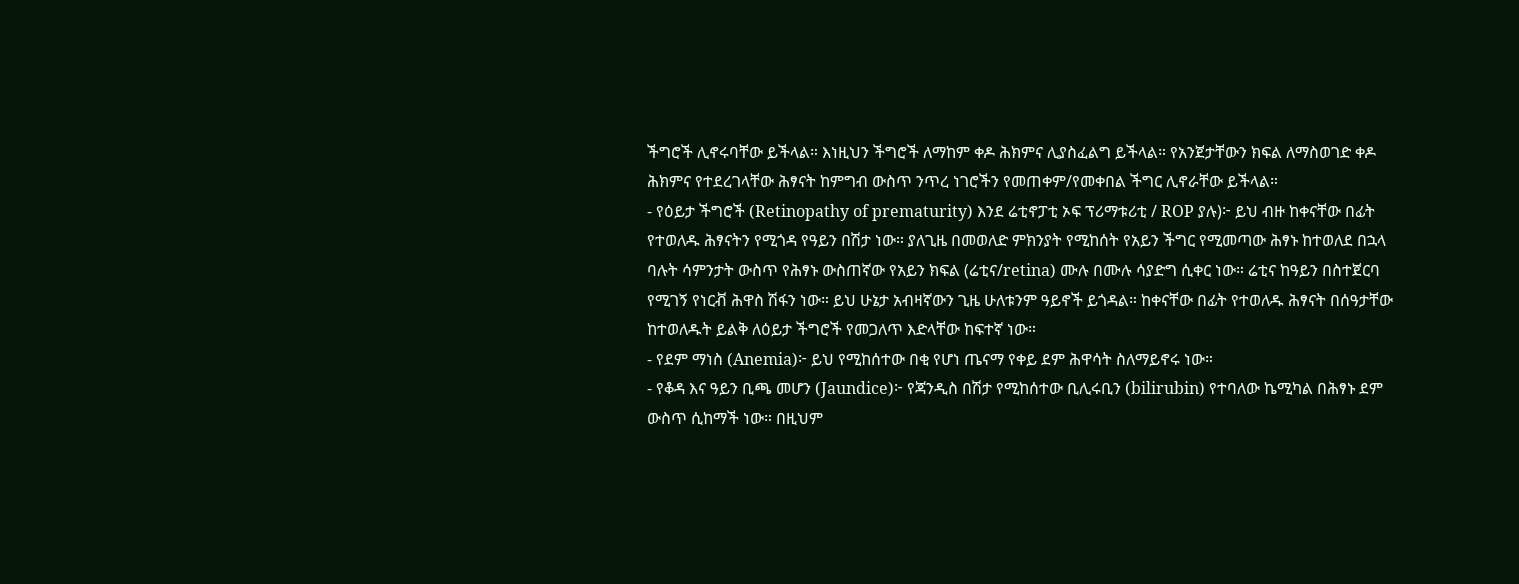ችግሮች ሊኖሩባቸው ይችላል። እነዚህን ችግሮች ለማከም ቀዶ ሕክምና ሊያስፈልግ ይችላል። የአንጀታቸውን ክፍል ለማስወገድ ቀዶ ሕክምና የተደረገላቸው ሕፃናት ከምግብ ውስጥ ንጥረ ነገሮችን የመጠቀም/የመቀበል ችግር ሊኖራቸው ይችላል።
- የዕይታ ችግሮች (Retinopathy of prematurity) እንደ ሬቲኖፓቲ ኦፍ ፕሪማቱሪቲ / ROP ያሉ)፦ ይህ ብዙ ከቀናቸው በፊት የተወለዱ ሕፃናትን የሚጎዳ የዓይን በሽታ ነው። ያለጊዜ በመወለድ ምክንያት የሚከሰት የአይን ችግር የሚመጣው ሕፃኑ ከተወለደ በኋላ ባሉት ሳምንታት ውስጥ የሕፃኑ ውስጠኛው የአይን ክፍል (ሬቲና/retina) ሙሉ በሙሉ ሳያድግ ሲቀር ነው። ሬቲና ከዓይን በስተጀርባ የሚገኝ የነርቭ ሕዋስ ሽፋን ነው። ይህ ሁኔታ አብዛኛውን ጊዜ ሁለቱንም ዓይኖች ይጎዳል። ከቀናቸው በፊት የተወለዱ ሕፃናት በሰዓታቸው ከተወለዱት ይልቅ ለዕይታ ችግሮች የመጋለጥ እድላቸው ከፍተኛ ነው።
- የደም ማነስ (Anemia)፦ ይህ የሚከሰተው በቂ የሆነ ጤናማ የቀይ ደም ሕዋሳት ስለማይኖሩ ነው።
- የቆዳ እና ዓይን ቢጫ መሆን (Jaundice)፦ የጃንዲስ በሽታ የሚከሰተው ቢሊሩቢን (bilirubin) የተባለው ኬሚካል በሕፃኑ ደም ውስጥ ሲከማች ነው። በዚህም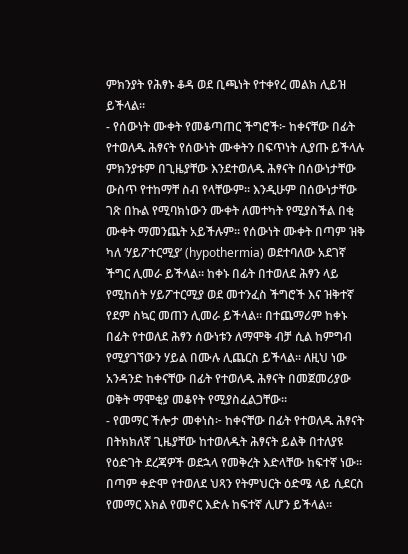ምክንያት የሕፃኑ ቆዳ ወደ ቢጫነት የተቀየረ መልክ ሊይዝ ይችላል።
- የሰውነት ሙቀት የመቆጣጠር ችግሮች፦ ከቀናቸው በፊት የተወለዱ ሕፃናት የሰውነት ሙቀትን በፍጥነት ሊያጡ ይችላሉ ምክንያቱም በጊዜያቸው እንደተወለዱ ሕፃናት በሰውነታቸው ውስጥ የተከማቸ ስብ የላቸውም። እንዲሁም በሰውነታቸው ገጽ በኩል የሚባክነውን ሙቀት ለመተካት የሚያስችል በቂ ሙቀት ማመንጨት አይችሉም። የሰውነት ሙቀት በጣም ዝቅ ካለ ‘ሃይፖተርሚያ’ (hypothermia) ወደተባለው አደገኛ ችግር ሊመራ ይችላል። ከቀኑ በፊት በተወለደ ሕፃን ላይ የሚከሰት ሃይፖተርሚያ ወደ መተንፈስ ችግሮች እና ዝቅተኛ የደም ስኳር መጠን ሊመራ ይችላል። በተጨማሪም ከቀኑ በፊት የተወለደ ሕፃን ሰውነቱን ለማሞቅ ብቻ ሲል ከምግብ የሚያገኘውን ሃይል በሙሉ ሊጨርስ ይችላል። ለዚህ ነው አንዳንድ ከቀናቸው በፊት የተወለዱ ሕፃናት በመጀመሪያው ወቅት ማሞቂያ መቆየት የሚያስፈልጋቸው።
- የመማር ችሎታ መቀነስ፦ ከቀናቸው በፊት የተወለዱ ሕፃናት በትክክለኛ ጊዜያቸው ከተወለዱት ሕፃናት ይልቅ በተለያዩ የዕድገት ደረጃዎች ወደኋላ የመቅረት እድላቸው ከፍተኛ ነው። በጣም ቀድሞ የተወለደ ህጻን የትምህርት ዕድሜ ላይ ሲደርስ የመማር እክል የመኖር እድሉ ከፍተኛ ሊሆን ይችላል።